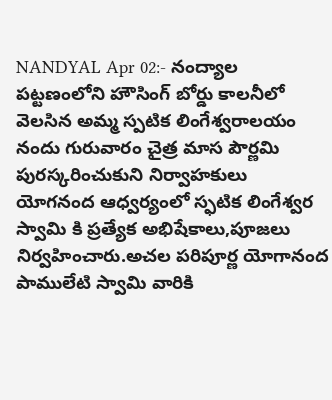NANDYAL Apr 02:- నంద్యాల పట్టణంలోని హౌసింగ్ బోర్డు కాలనీలో వెలసిన అమ్మ స్పటిక లింగేశ్వరాలయం నందు గురువారం చైత్ర మాస పౌర్ణమి పురస్కరించుకుని నిర్వాహకులు యోగనంద ఆధ్వర్యంలో స్ఫటిక లింగేశ్వర స్వామి కి ప్రత్యేక అభిషేకాలు,పూజలు నిర్వహించారు.అచల పరిపూర్ణ యోగానంద పాములేటి స్వామి వారికి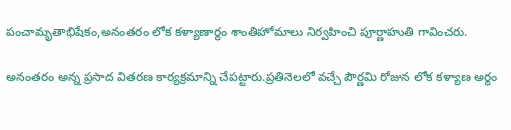పంచామృతాభిషేకం,అనంతరం లోక కళ్యాణార్థం శాంతిహోమాలు నిర్వహించి పూర్ణాహుతి గావించరు.

అనంతరం అన్న ప్రసాద వితరణ కార్యక్రమాన్ని చేపట్టారు.ప్రతినెలలో వచ్చే పౌర్ణమి రోజున లోక కళ్యాణ అర్థం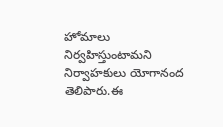హోమాలు నిర్వహిస్తుంటామని నిర్వాహకులు యోగానంద తెలిపారు.ఈ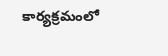కార్యక్రమంలో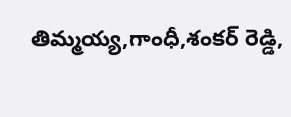తిమ్మయ్య,గాంధీ,శంకర్ రెడ్డి,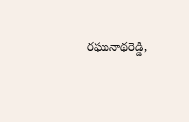రఘునాథరెడ్డి,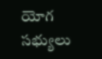యోగ సభ్యులు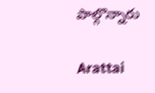పాల్గొన్నారు

Arattai